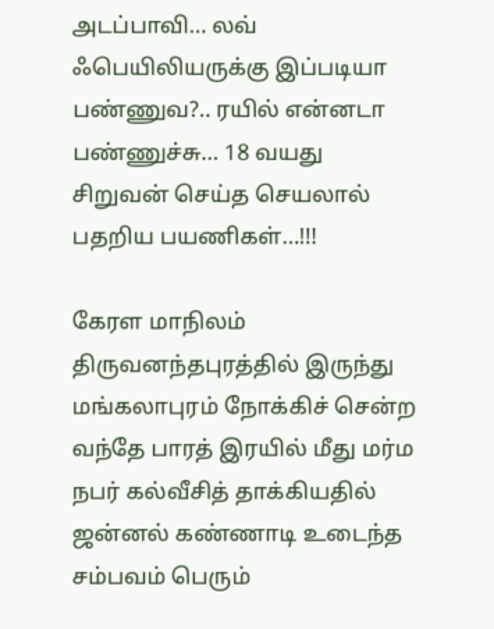அடப்பாவி… லவ் ஃபெயிலியருக்கு இப்படியா பண்ணுவ?.. ரயில் என்னடா பண்ணுச்சு… 18 வயது சிறுவன் செய்த செயலால் பதறிய பயணிகள்…!!!

கேரள மாநிலம் திருவனந்தபுரத்தில் இருந்து மங்கலாபுரம் நோக்கிச் சென்ற வந்தே பாரத் இரயில் மீது மர்ம நபர் கல்வீசித் தாக்கியதில் ஜன்னல் கண்ணாடி உடைந்த சம்பவம் பெரும்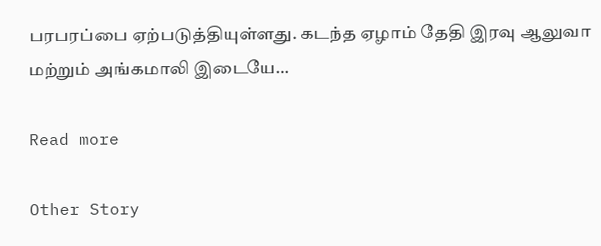பரபரப்பை ஏற்படுத்தியுள்ளது. கடந்த ஏழாம் தேதி இரவு ஆலுவா மற்றும் அங்கமாலி இடையே…

Read more

Other Story